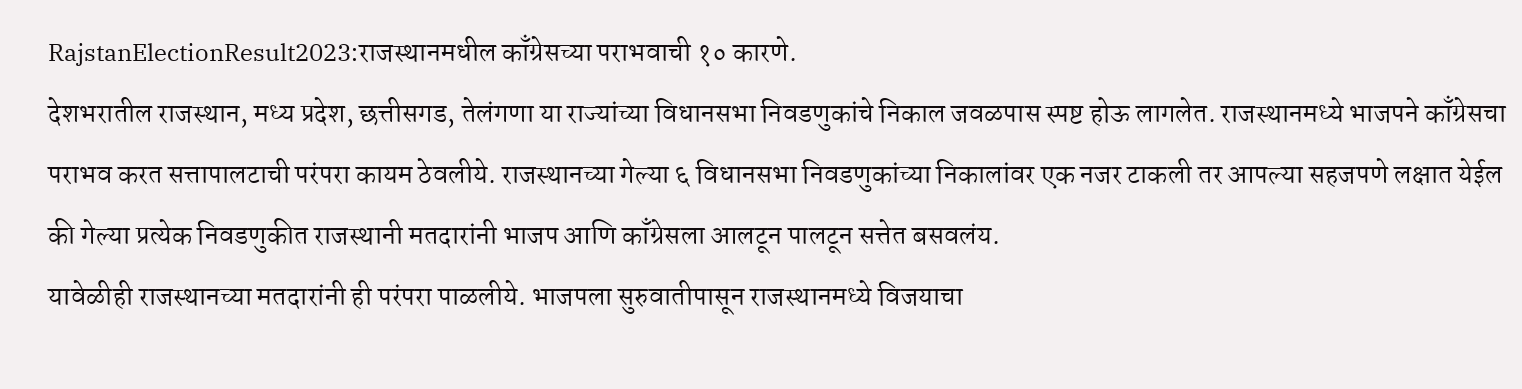RajstanElectionResult2023:राजस्थानमधील काँग्रेसच्या पराभवाची १० कारणे.
देशभरातील राजस्थान, मध्य प्रदेश, छत्तीसगड, तेलंगणा या राज्यांच्या विधानसभा निवडणुकांचे निकाल जवळपास स्पष्ट होऊ लागलेत. राजस्थानमध्ये भाजपने काँग्रेसचा पराभव करत सत्तापालटाची परंपरा कायम ठेवलीये. राजस्थानच्या गेल्या ६ विधानसभा निवडणुकांच्या निकालांवर एक नजर टाकली तर आपल्या सहजपणे लक्षात येईल की गेल्या प्रत्येक निवडणुकीत राजस्थानी मतदारांनी भाजप आणि काँग्रेसला आलटून पालटून सत्तेत बसवलंय.
यावेळीही राजस्थानच्या मतदारांनी ही परंपरा पाळलीये. भाजपला सुरुवातीपासून राजस्थानमध्ये विजयाचा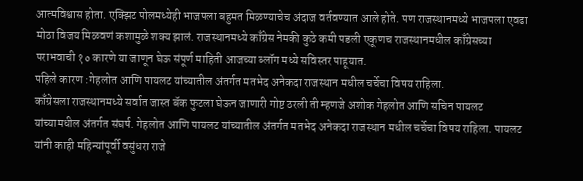आत्मविश्वास होता. एक्झिट पोलमध्येही भाजपला बहुमत मिळण्याचेच अंदाज वर्तवण्यात आले होते. पण राजस्थानमध्ये भाजपला एवढा मोठा विजय मिळवणं कशामुळे शक्य झालं. राजस्थानमध्ये काँग्रेस नेमकी कुठे कमी पडली एकूणच राजस्थानमधील काँग्रेसच्या पराभवाची १० कारणे या जाणून घेऊ संपूर्ण माहिती आजच्या ब्लॉग मध्ये सविस्तर पाहूयात.
पहिले कारण :गेहलोत आणि पायलट यांच्यातील अंतर्गत मतभेद अनेकदा राजस्थान मधील चर्चेचा विषय राहिला.
काँग्रेसला राजस्थानमध्ये सर्वात जास्त बॅक फुटला घेऊन जाणारी गोष्ट ठरली ती म्हणजे अशोक गेहलोत आणि सचिन पायलट यांच्यामधील अंतर्गत संघर्ष. गेहलोत आणि पायलट यांच्यातील अंतर्गत मतभेद अनेकदा राजस्थान मधील चर्चेचा विषय राहिला. पायलट यांनी काही महिन्यांपूर्वी वसुंधरा राजे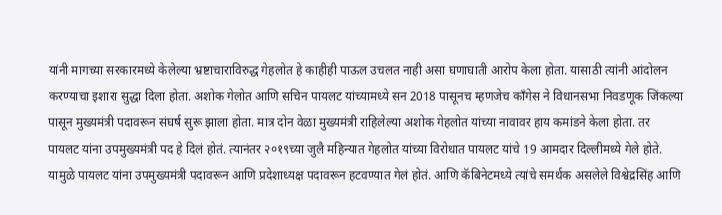यांनी मागच्या सरकारमध्ये केलेल्या भ्रष्टाचाराविरुद्ध गेहलोत हे काहीही पाऊल उचलत नाही असा घणाघाती आरोप केला होता. यासाठी त्यांनी आंदोलन करण्याचा इशारा सुद्धा दिला होता. अशोक गेलोत आणि सचिन पायलट यांच्यामध्ये सन 2018 पासूनच म्हणजेच काँगेस ने विधानसभा निवडणूक जिंकल्या पासून मुख्यमंत्री पदावरून संघर्ष सुरू झाला होता. मात्र दोन वेळा मुख्यमंत्री राहिलेल्या अशोक गेहलोत यांच्या नावावर हाय कमांडने केला होता. तर पायलट यांना उपमुख्यमंत्री पद हे दिलं होतं. त्यानंतर २०१९च्या जुलै महिन्यात गेहलोत यांच्या विरोधात पायलट यांचे 19 आमदार दिल्लीमध्ये गेले होते. यामुळे पायलट यांना उपमुख्यमंत्री पदावरून आणि प्रदेशाध्यक्ष पदावरून हटवण्यात गेलं होतं. आणि कॅबिनेटमध्ये त्यांचे समर्थक असलेले विश्वेद्रसिंह आणि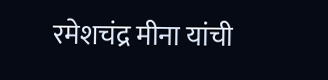रमेशचंद्र मीना यांची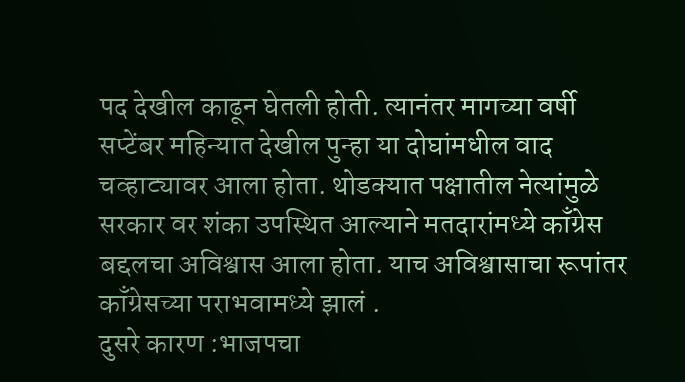पद देखील काढून घेतली होती. त्यानंतर मागच्या वर्षी सप्टेंबर महिन्यात देखील पुन्हा या दोघांमधील वाद चव्हाट्यावर आला होता. थोडक्यात पक्षातील नेत्यांमुळे सरकार वर शंका उपस्थित आल्याने मतदारांमध्ये काँग्रेस बद्दलचा अविश्वास आला होता. याच अविश्वासाचा रूपांतर काँग्रेसच्या पराभवामध्ये झालं .
दुसरे कारण :भाजपचा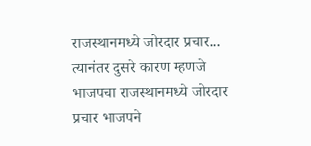राजस्थानमध्ये जोरदार प्रचार...
त्यानंतर दुसरे कारण म्हणजे भाजपचा राजस्थानमध्ये जोरदार प्रचार भाजपने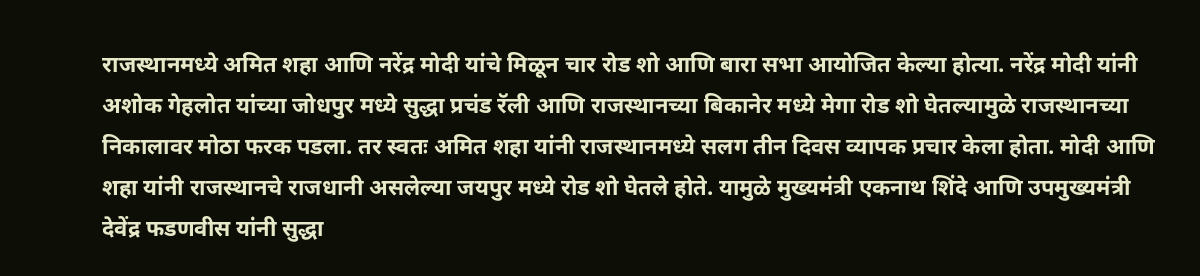राजस्थानमध्ये अमित शहा आणि नरेंद्र मोदी यांचे मिळून चार रोड शो आणि बारा सभा आयोजित केल्या होत्या. नरेंद्र मोदी यांनी अशोक गेहलोत यांच्या जोधपुर मध्ये सुद्धा प्रचंड रॅली आणि राजस्थानच्या बिकानेर मध्ये मेगा रोड शो घेतल्यामुळे राजस्थानच्या निकालावर मोठा फरक पडला. तर स्वतः अमित शहा यांनी राजस्थानमध्ये सलग तीन दिवस व्यापक प्रचार केला होता. मोदी आणि शहा यांनी राजस्थानचे राजधानी असलेल्या जयपुर मध्ये रोड शो घेतले होते. यामुळे मुख्यमंत्री एकनाथ शिंदे आणि उपमुख्यमंत्री देवेंद्र फडणवीस यांनी सुद्धा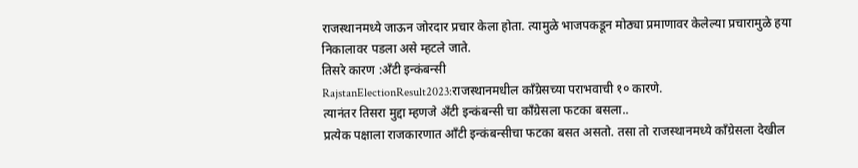राजस्थानमध्ये जाऊन जोरदार प्रचार केला होता. त्यामुळे भाजपकडून मोठ्या प्रमाणावर केलेल्या प्रचारामुळे हया निकालावर पडला असे म्हटले जाते.
तिसरे कारण :अँटी इन्कंबन्सी
RajstanElectionResult2023:राजस्थानमधील काँग्रेसच्या पराभवाची १० कारणे.
त्यानंतर तिसरा मुद्दा म्हणजे अँटी इन्कंबन्सी चा काँग्रेसला फटका बसला..
प्रत्येक पक्षाला राजकारणात ऑंटी इन्कंबन्सीचा फटका बसत असतो. तसा तो राजस्थानमध्ये काँग्रेसला देखील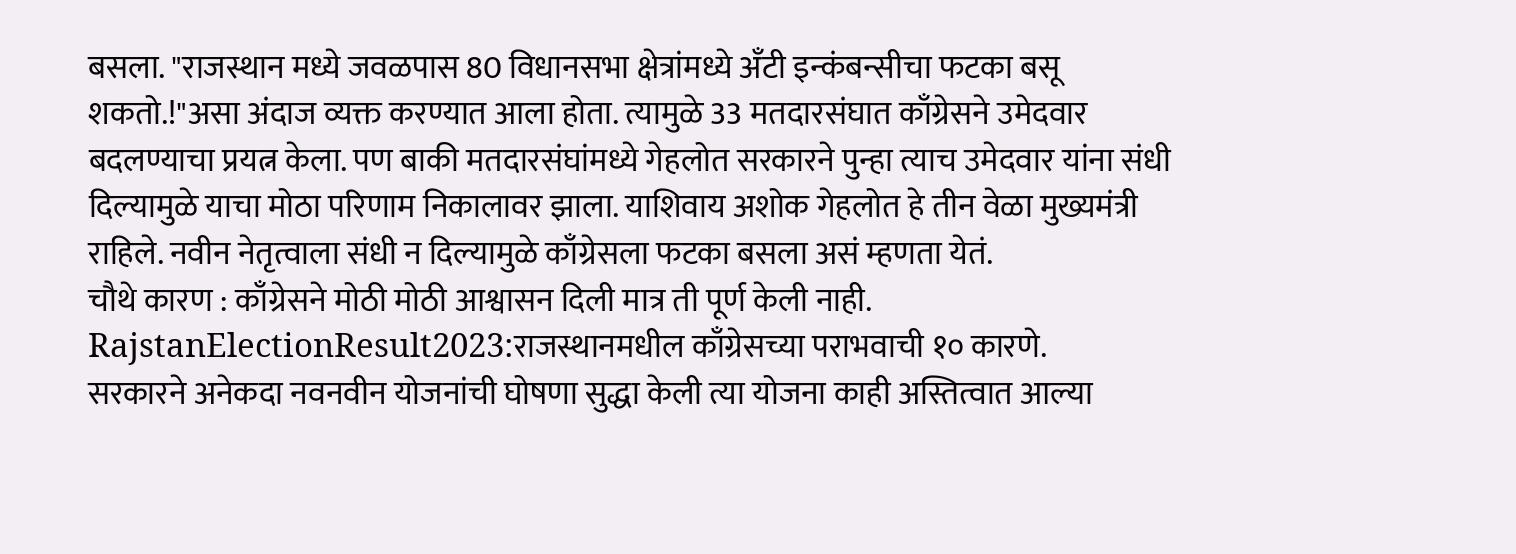बसला. "राजस्थान मध्ये जवळपास 80 विधानसभा क्षेत्रांमध्ये अँटी इन्कंबन्सीचा फटका बसू शकतो.!"असा अंदाज व्यक्त करण्यात आला होता. त्यामुळे 33 मतदारसंघात काँग्रेसने उमेदवार बदलण्याचा प्रयत्न केला. पण बाकी मतदारसंघांमध्ये गेहलोत सरकारने पुन्हा त्याच उमेदवार यांना संधी दिल्यामुळे याचा मोठा परिणाम निकालावर झाला. याशिवाय अशोक गेहलोत हे तीन वेळा मुख्यमंत्री राहिले. नवीन नेतृत्वाला संधी न दिल्यामुळे काँग्रेसला फटका बसला असं म्हणता येतं.
चौथे कारण : काँग्रेसने मोठी मोठी आश्वासन दिली मात्र ती पूर्ण केली नाही.
RajstanElectionResult2023:राजस्थानमधील काँग्रेसच्या पराभवाची १० कारणे.
सरकारने अनेकदा नवनवीन योजनांची घोषणा सुद्धा केली त्या योजना काही अस्तित्वात आल्या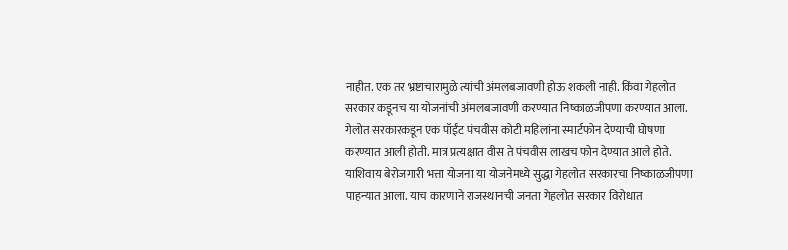नाहीत. एक तर भ्रष्टाचारामुळे त्यांची अंमलबजावणी होऊ शकली नाही. किंवा गेहलोत सरकार कडूनच या योजनांची अंमलबजावणी करण्यात निष्काळजीपणा करण्यात आला. गेलोत सरकारकडून एक पॉईंट पंचवीस कोटी महिलांना स्मार्टफोन देण्याची घोषणा करण्यात आली होती. मात्र प्रत्यक्षात वीस ते पंचवीस लाखच फोन देण्यात आले होते. याशिवाय बेरोजगारी भत्ता योजना या योजनेमध्ये सुद्धा गेहलोत सरकारचा निष्काळजीपणा पाहन्यात आला. याच कारणाने राजस्थानची जनता गेहलोत सरकार विरोधात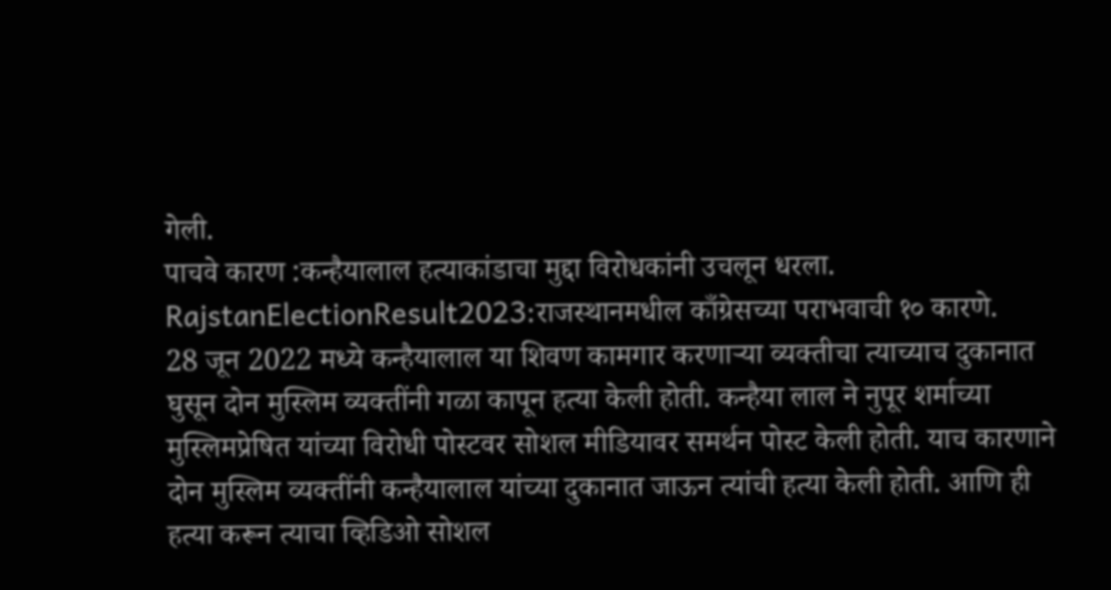गेली.
पाचवे कारण :कन्हैयालाल हत्याकांडाचा मुद्दा विरोधकांनी उचलून धरला. RajstanElectionResult2023:राजस्थानमधील काँग्रेसच्या पराभवाची १० कारणे.
28 जून 2022 मध्ये कन्हैयालाल या शिवण कामगार करणाऱ्या व्यक्तीचा त्याच्याच दुकानात घुसून दोन मुस्लिम व्यक्तींनी गळा कापून हत्या केली होती. कन्हैया लाल ने नुपूर शर्माच्या मुस्लिमप्रेषित यांच्या विरोधी पोस्टवर सोशल मीडियावर समर्थन पोस्ट केली होती. याच कारणाने दोन मुस्लिम व्यक्तींनी कन्हैयालाल यांच्या दुकानात जाऊन त्यांची हत्या केली होती. आणि ही हत्या करून त्याचा व्हिडिओ सोशल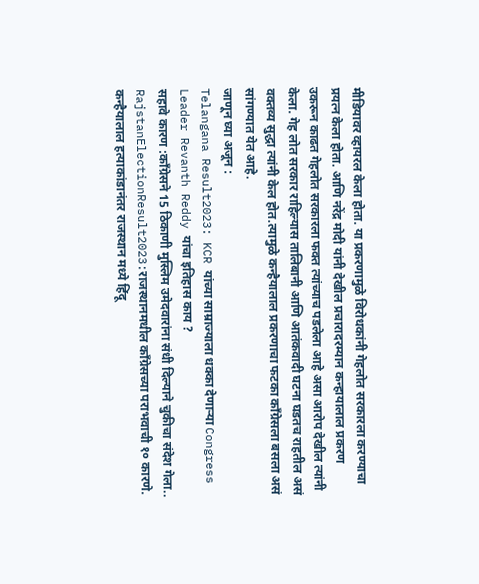मीडियावर व्हायरल केला होता. या प्रकरणामुळे विरोधकांनी गेहलोत सरकारला करण्याचा प्रयत्न केला होता. आणि नरेंद्र मोदी यांनी देखील प्रचारादरम्यान कन्हायालाल प्रकरण उकरून काढत गेहलोत सरकारला फक्त त्यांच्याच पडलेला आहे असा आरोप देखील त्यांनी केला. गेह लोत सरकार राहिल्यास तालिबानी आणि आतंकवादी घटना घडतच राहतील असं वक्तव्य सुद्धा त्यांनी केल होत.त्यामुळे कन्हैयालाल प्रकरणाचा फटका काँग्रेसला बसला असं सांगण्यात येत आहे.
जाणून घ्या अजून :
Telangana Result2023: KCR यांच्या साम्राज्याला धक्का देणाऱ्या Congress Leader Revanth Reddy यांचा इतिहास काय ?
सहावे कारण :काँग्रेसने 15 ठिकाणी मुस्लिम उमेदवारांना संधी दिल्याने चुकीचा संदेश गेला..
RajstanElectionResult2023:राजस्थानमधील काँग्रेसच्या पराभवाची १० कारणे.
कन्हैयालाल हत्याकांडानंतर राजस्थान मध्ये हिंदू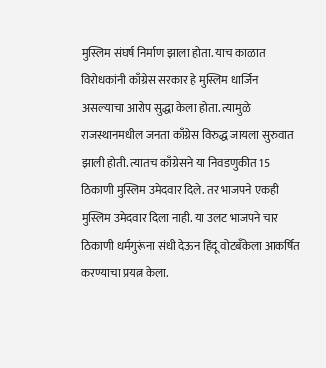मुस्लिम संघर्ष निर्माण झाला होता. याच काळात विरोधकांनी काँग्रेस सरकार हे मुस्लिम धार्जिन असल्याचा आरोप सुद्धा केला होता. त्यामुळे राजस्थानमधील जनता काँग्रेस विरुद्ध जायला सुरुवात झाली होती. त्यातच काँग्रेसने या निवडणुकीत 15 ठिकाणी मुस्लिम उमेदवार दिले. तर भाजपने एकही मुस्लिम उमेदवार दिला नाही. या उलट भाजपने चार ठिकाणी धर्मगुरूंना संधी देऊन हिंदू वोटबँकेला आकर्षित करण्याचा प्रयत्न केला.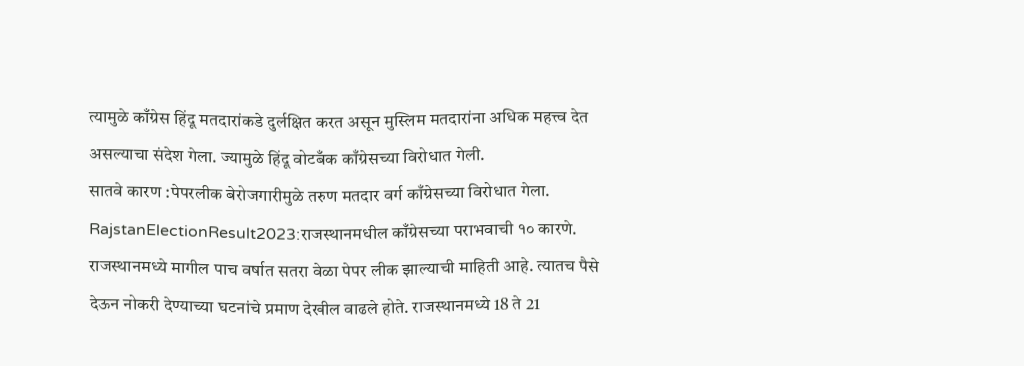त्यामुळे काँग्रेस हिंदू मतदारांकडे दुर्लक्षित करत असून मुस्लिम मतदारांना अधिक महत्त्व देत असल्याचा संदेश गेला. ज्यामुळे हिंदू वोटबँक काँग्रेसच्या विरोधात गेली.
सातवे कारण :पेपरलीक बेरोजगारीमुळे तरुण मतदार वर्ग काँग्रेसच्या विरोधात गेला.
RajstanElectionResult2023:राजस्थानमधील काँग्रेसच्या पराभवाची १० कारणे.
राजस्थानमध्ये मागील पाच वर्षात सतरा वेळा पेपर लीक झाल्याची माहिती आहे. त्यातच पैसे देऊन नोकरी देण्याच्या घटनांचे प्रमाण देखील वाढले होते. राजस्थानमध्ये 18 ते 21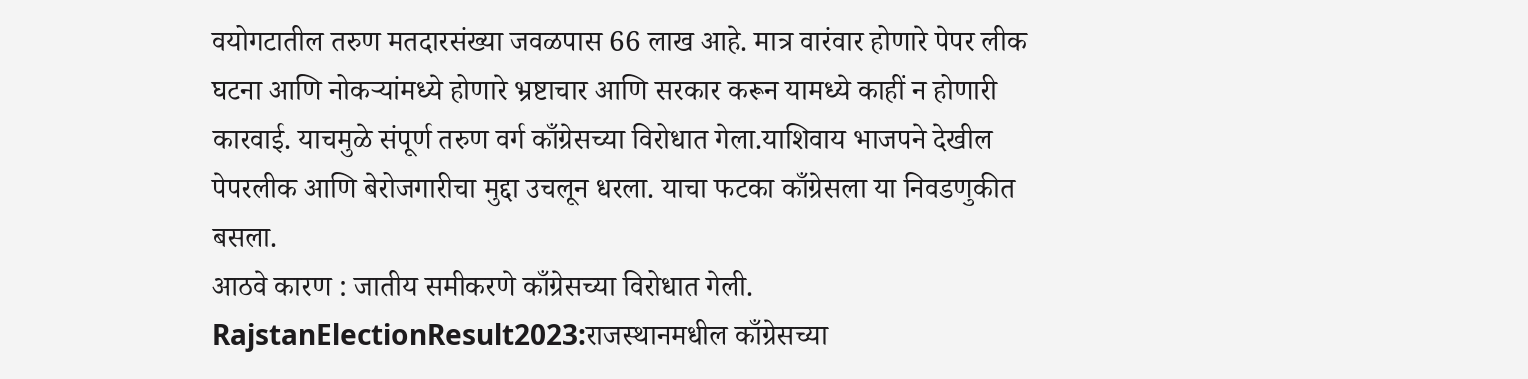वयोगटातील तरुण मतदारसंख्या जवळपास 66 लाख आहे. मात्र वारंवार होणारे पेपर लीक घटना आणि नोकऱ्यांमध्ये होणारे भ्रष्टाचार आणि सरकार करून यामध्ये काहीं न होणारी कारवाई. याचमुळे संपूर्ण तरुण वर्ग काँग्रेसच्या विरोधात गेला.याशिवाय भाजपने देखील पेपरलीक आणि बेरोजगारीचा मुद्दा उचलून धरला. याचा फटका काँग्रेसला या निवडणुकीत बसला.
आठवे कारण : जातीय समीकरणे काँग्रेसच्या विरोधात गेली.
RajstanElectionResult2023:राजस्थानमधील काँग्रेसच्या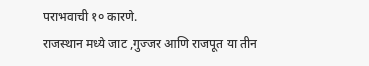पराभवाची १० कारणे.
राजस्थान मध्ये जाट ,गुज्जर आणि राजपूत या तीन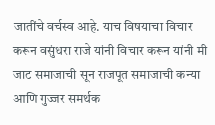जातींचे वर्चस्व आहे. याच विषयाचा विचार करून वसुंधरा राजे यांनी विचार करून यांनी मी जाट समाजाची सून राजपूत समाजाची कन्या आणि गुज्जर समर्थक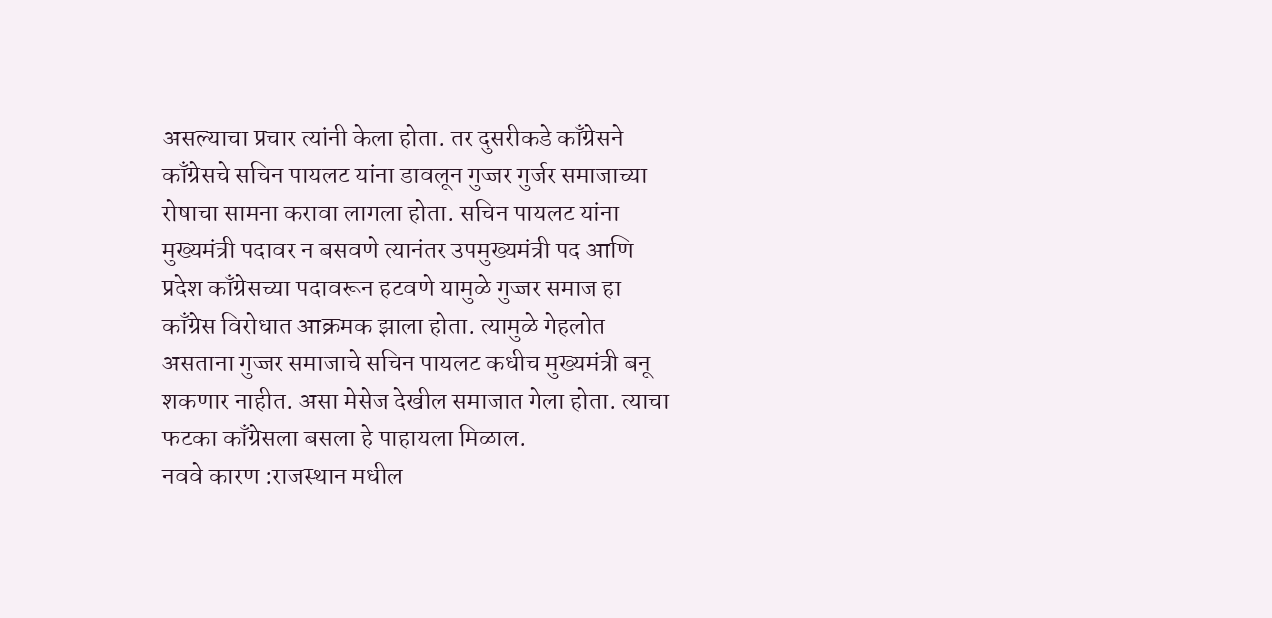असल्याचा प्रचार त्यांनी केला होता. तर दुसरीकडे काँग्रेसने काँग्रेसचे सचिन पायलट यांना डावलून गुज्जर गुर्जर समाजाच्या रोषाचा सामना करावा लागला होता. सचिन पायलट यांना मुख्यमंत्री पदावर न बसवणे त्यानंतर उपमुख्यमंत्री पद आणि प्रदेश काँग्रेसच्या पदावरून हटवणे यामुळे गुज्जर समाज हा काँग्रेस विरोधात आक्रमक झाला होता. त्यामुळे गेहलोत असताना गुज्जर समाजाचे सचिन पायलट कधीच मुख्यमंत्री बनू शकणार नाहीत. असा मेसेज देखील समाजात गेला होता. त्याचा फटका काँग्रेसला बसला हे पाहायला मिळाल.
नववे कारण :राजस्थान मधील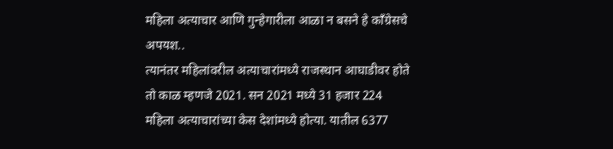महिला अत्याचार आणि गुन्हेगारीला आळा न बसने हे काँग्रेसचे अपयश..
त्यानंतर महिलांवरील अत्याचारांमध्ये राजस्थान आघाडीवर होते तो काळ म्हणजे 2021. सन 2021 मध्ये 31 हजार 224 महिला अत्याचारांच्या केस देशांमध्ये होत्या. यातील 6377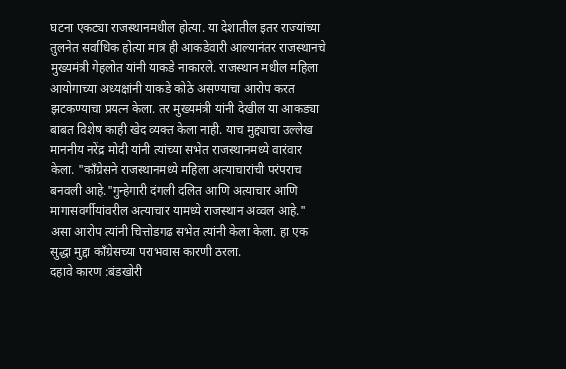घटना एकट्या राजस्थानमधील होत्या. या देशातील इतर राज्यांच्या तुलनेत सर्वाधिक होत्या मात्र ही आकडेवारी आल्यानंतर राजस्थानचे मुख्यमंत्री गेहलोत यांनी याकडे नाकारले. राजस्थान मधील महिला आयोगाच्या अध्यक्षांनी याकडे कोठे असण्याचा आरोप करत झटकण्याचा प्रयत्न केला. तर मुख्यमंत्री यांनी देखील या आकड्या बाबत विशेष काही खेद व्यक्त केला नाही. याच मुद्द्याचा उल्लेख माननीय नरेंद्र मोदी यांनी त्यांच्या सभेत राजस्थानमध्ये वारंवार केला. "काँग्रेसने राजस्थानमध्ये महिला अत्याचारांची परंपराच बनवली आहे."गुन्हेगारी दंगली दलित आणि अत्याचार आणि मागासवर्गीयांवरील अत्याचार यामध्ये राजस्थान अव्वल आहे." असा आरोप त्यांनी चित्तोडगढ सभेत त्यांनी केला केला. हा एक सुद्धा मुद्दा काँग्रेसच्या पराभवास कारणी ठरला.
दहावे कारण :बंडखोरी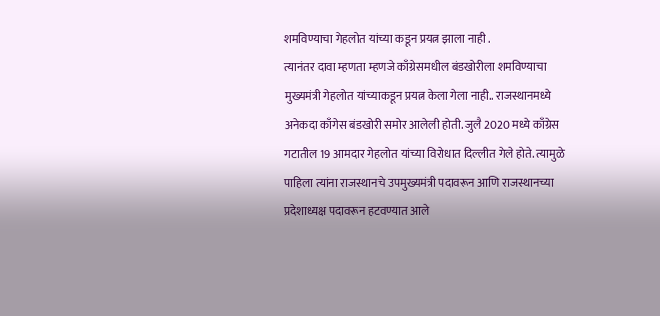शमविण्याचा गेहलोत यांच्या कडून प्रयत्न झाला नाही .
त्यानंतर दावा म्हणता म्हणजे काँग्रेसमधील बंडखोरीला शमविण्याचा मुख्यमंत्री गेहलोत यांच्याकडून प्रयत्न केला गेला नाही.. राजस्थानमध्ये अनेकदा काँगेस बंडखोरी समोर आलेली होती. जुलै 2020 मध्ये काँग्रेस गटातील 19 आमदार गेहलोत यांच्या विरोधात दिल्लीत गेले होते. त्यामुळे पाहिला त्यांना राजस्थानचे उपमुख्यमंत्री पदावरून आणि राजस्थानच्या प्रदेशाध्यक्ष पदावरून हटवण्यात आले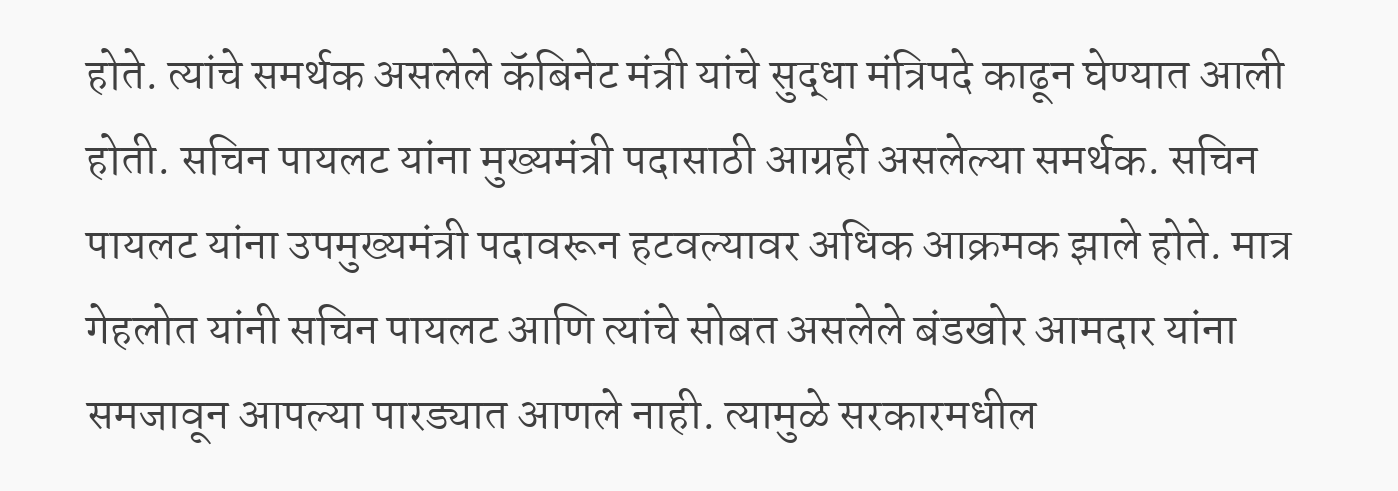होते. त्यांचे समर्थक असलेले कॅबिनेट मंत्री यांचे सुद्धा मंत्रिपदे काढून घेण्यात आली होती. सचिन पायलट यांना मुख्यमंत्री पदासाठी आग्रही असलेल्या समर्थक. सचिन पायलट यांना उपमुख्यमंत्री पदावरून हटवल्यावर अधिक आक्रमक झाले होते. मात्र गेहलोत यांनी सचिन पायलट आणि त्यांचे सोबत असलेले बंडखोर आमदार यांना समजावून आपल्या पारड्यात आणले नाही. त्यामुळे सरकारमधील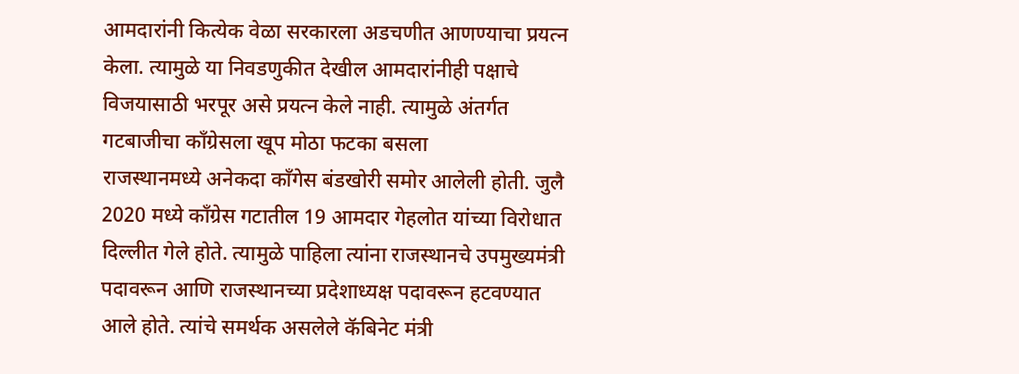आमदारांनी कित्येक वेळा सरकारला अडचणीत आणण्याचा प्रयत्न केला. त्यामुळे या निवडणुकीत देखील आमदारांनीही पक्षाचे विजयासाठी भरपूर असे प्रयत्न केले नाही. त्यामुळे अंतर्गत गटबाजीचा काँग्रेसला खूप मोठा फटका बसला
राजस्थानमध्ये अनेकदा काँगेस बंडखोरी समोर आलेली होती. जुलै 2020 मध्ये काँग्रेस गटातील 19 आमदार गेहलोत यांच्या विरोधात दिल्लीत गेले होते. त्यामुळे पाहिला त्यांना राजस्थानचे उपमुख्यमंत्री पदावरून आणि राजस्थानच्या प्रदेशाध्यक्ष पदावरून हटवण्यात आले होते. त्यांचे समर्थक असलेले कॅबिनेट मंत्री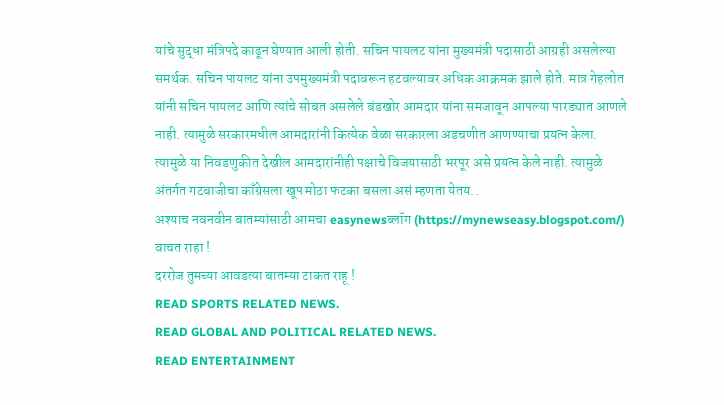यांचे सुद्धा मंत्रिपदे काढून घेण्यात आली होती. सचिन पायलट यांना मुख्यमंत्री पदासाठी आग्रही असलेल्या समर्थक. सचिन पायलट यांना उपमुख्यमंत्री पदावरून हटवल्यावर अधिक आक्रमक झाले होते. मात्र गेहलोत यांनी सचिन पायलट आणि त्यांचे सोबत असलेले बंडखोर आमदार यांना समजावून आपल्या पारड्यात आणले नाही. त्यामुळे सरकारमधील आमदारांनी कित्येक वेळा सरकारला अडचणीत आणण्याचा प्रयत्न केला. त्यामुळे या निवडणुकीत देखील आमदारांनीही पक्षाचे विजयासाठी भरपूर असे प्रयत्न केले नाही. त्यामुळे अंतर्गत गटबाजीचा काँग्रेसला खूप मोठा फटका बसला असं म्हणता येतय..
अश्याच नवनवीन बातम्यांसाठी आमचा easynewsब्लॉग (https://mynewseasy.blogspot.com/)
वाचत राहा !
दररोज तुमच्या आवडत्या बातम्या टाकत राहू !
READ SPORTS RELATED NEWS.
READ GLOBAL AND POLITICAL RELATED NEWS.
READ ENTERTAINMENT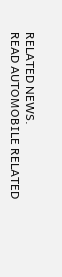RELATED NEWS.
READ AUTOMOBILE RELATED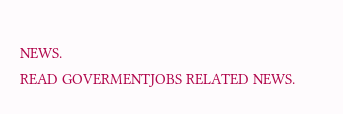NEWS.
READ GOVERMENTJOBS RELATED NEWS.